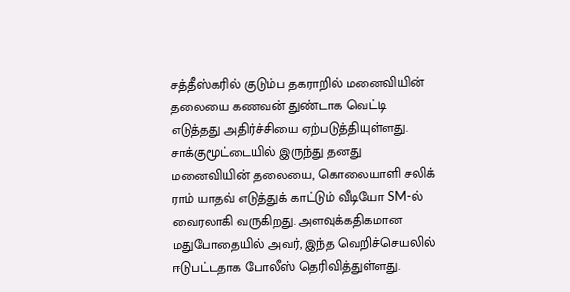சத்தீஸ்கரில் குடும்ப தகராறில் மனைவியின் தலையை கணவன் துண்டாக வெட்டி எடுத்தது அதிர்ச்சியை ஏற்படுத்தியுள்ளது. சாக்குமூட்டையில் இருந்து தனது மனைவியின் தலையை, கொலையாளி சலிக் ராம் யாதவ் எடுத்துக் காட்டும் வீடியோ SM-ல் வைரலாகி வருகிறது. அளவுக்கதிகமான மதுபோதையில் அவர், இந்த வெறிச்செயலில் ஈடுபட்டதாக போலீஸ் தெரிவித்துள்ளது.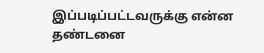இப்படிப்பட்டவருக்கு என்ன தண்டனை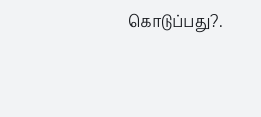கொடுப்பது?.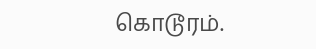கொடூரம்.